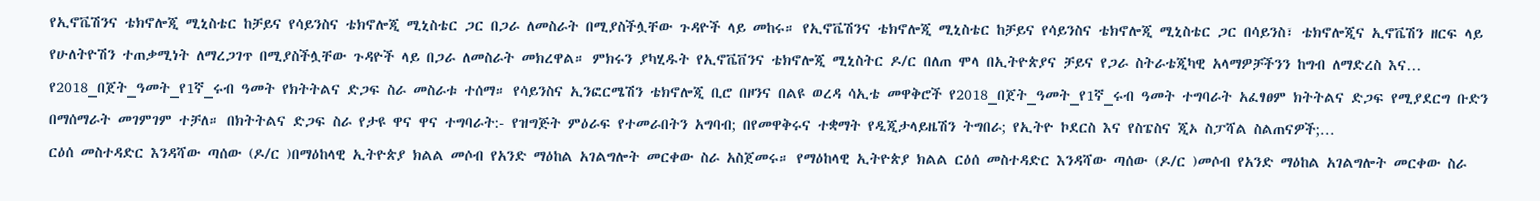የኢኖቬሽንና ቴክኖሎጂ ሚኒስቴር ከቻይና የሳይንስና ቴክኖሎጂ ሚኒስቴር ጋር በጋራ ለመስራት በሚያስችሏቸው ጉዳዮች ላይ መከሩ። የኢኖቬሽንና ቴክኖሎጂ ሚኒስቴር ከቻይና የሳይንስና ቴክኖሎጂ ሚኒስቴር ጋር በሳይንስ፣ ቴክኖሎጂና ኢኖቬሽን ዘርፍ ላይ የሁለትዮሽን ተጠቃሚነት ለማረጋገጥ በሚያስችሏቸው ጉዳዮች ላይ በጋራ ለመስራት መክረዋል። ምክሩን ያካሂዱት የኢኖቬቨንና ቴክኖሎጂ ሚኒስትር ዶ/ር በለጠ ሞላ በኢትዮጵያና ቻይና የጋራ ስትራቴጂካዊ አላማዎቻችንን ከግብ ለማድረስ እና…
የ2018_በጀት_ዓመት_የ1ኛ_ሩብ ዓመት የክትትልና ድጋፍ ስራ መስራቱ ተሰማ። የሳይንስና ኢንፎርሜሽን ቴክኖሎጂ ቢሮ በዞንና በልዩ ወረዳ ሳኢቴ መዋቅሮች የ2018_በጀት_ዓመት_የ1ኛ_ሩብ ዓመት ተግባራት አፈፃፀም ክትትልና ድጋፍ የሚያደርግ ቡድን በማሰማራት መገምገም ተቻለ። በክትትልና ድጋፍ ስራ የታዩ ዋና ዋና ተግባራት:- የዝግጅት ምዕራፍ የተመራበትን አግባብ; በየመዋቅሩና ተቋማት የዲጂታላይዜሽን ትግበራ; የኢትዮ ኮደርስ እና የስፔስና ጂኦ ስፓሻል ስልጠናዎች;…
ርዕሰ መስተዳድር እንዳሻው ጣሰው (ዶ/ር )በማዕከላዊ ኢትዮጵያ ክልል መሶብ የአንድ ማዕከል አገልግሎት መርቀው ስራ አስጀመሩ። የማዕከላዊ ኢትዮጵያ ክልል ርዕሰ መስተዳድር እንዳሻው ጣሰው (ዶ/ር )መሶብ የአንድ ማዕከል አገልግሎት መርቀው ስራ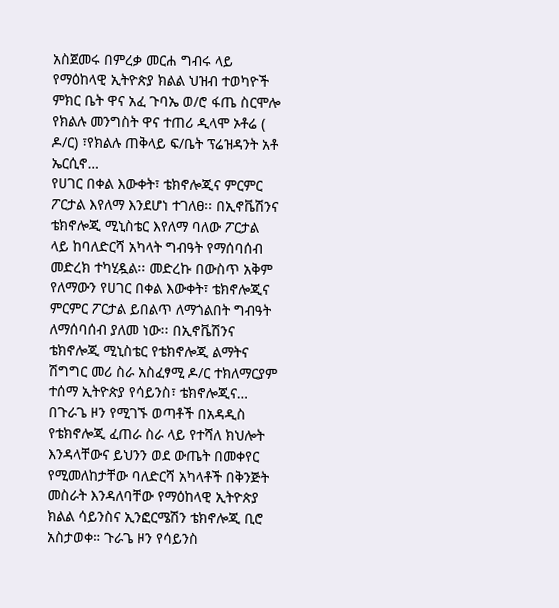አስጀመሩ በምረቃ መርሐ ግብሩ ላይ የማዕከላዊ ኢትዮጵያ ክልል ህዝብ ተወካዮች ምክር ቤት ዋና አፈ ጉባኤ ወ/ሮ ፋጤ ስርሞሎ የክልሉ መንግስት ዋና ተጠሪ ዲላሞ ኦቶሬ ( ዶ/ር) ፣የክልሉ ጠቅላይ ፍ/ቤት ፕሬዝዳንት አቶ ኤርሲኖ…
የሀገር በቀል እውቀት፣ ቴክኖሎጂና ምርምር ፖርታል እየለማ እንደሆነ ተገለፀ፡፡ በኢኖቬሽንና ቴክኖሎጂ ሚኒስቴር እየለማ ባለው ፖርታል ላይ ከባለድርሻ አካላት ግብዓት የማሰባሰብ መድረክ ተካሂዷል፡፡ መድረኩ በውስጥ አቅም የለማውን የሀገር በቀል እውቀት፣ ቴክኖሎጂና ምርምር ፖርታል ይበልጥ ለማጎልበት ግብዓት ለማሰባሰብ ያለመ ነው፡፡ በኢኖቬሽንና ቴክኖሎጂ ሚኒስቴር የቴክኖሎጂ ልማትና ሽግግር መሪ ስራ አስፈፃሚ ዶ/ር ተክለማርያም ተሰማ ኢትዮጵያ የሳይንስ፣ ቴክኖሎጂና…
በጉራጌ ዞን የሚገኙ ወጣቶች በአዳዲስ የቴክኖሎጂ ፈጠራ ስራ ላይ የተሻለ ክህሎት እንዳላቸውና ይህንን ወደ ውጤት በመቀየር የሚመለከታቸው ባለድርሻ አካላቶች በቅንጅት መስራት እንዳለባቸው የማዕከላዊ ኢትዮጵያ ክልል ሳይንስና ኢንፎርሜሽን ቴክኖሎጂ ቢሮ አስታወቀ። ጉራጌ ዞን የሳይንስ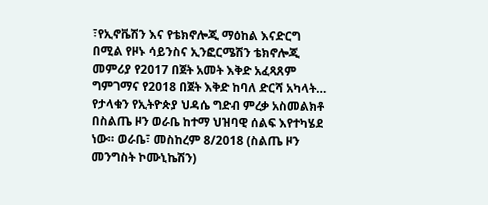፣የኢኖቬሽን እና የቴክኖሎጂ ማዕከል እናድርግ በሚል የዞኑ ሳይንስና ኢንፎርሜሽን ቴክኖሎጂ መምሪያ የ2017 በጀት አመት እቅድ አፈጻጸም ግምገማና የ2018 በጀት እቅድ ከባለ ድርሻ አካላት…
የታላቁን የኢትዮጵያ ህዳሴ ግድብ ምረቃ አስመልክቶ በስልጤ ዞን ወራቤ ከተማ ህዝባዊ ሰልፍ እየተካሄደ ነው። ወራቤ፣ መስከረም 8/2018 (ስልጤ ዞን መንግስት ኮሙኒኬሽን)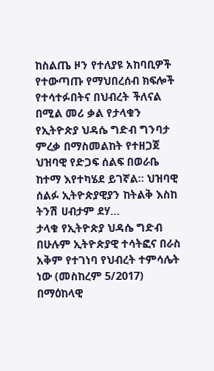ከስልጤ ዞን የተለያዩ አከባቢዎች የተውጣጡ የማህበረሰብ ክፍሎች የተሳተፉበትና በህብረት ችለናል በሚል መሪ ቃል የታላቁን የኢትዮጵያ ህዳሴ ግድብ ግንባታ ምረቃ በማስመልከት የተዘጋጀ ህዝባዊ የድጋፍ ሰልፍ በወራቤ ከተማ እየተካሄደ ይገኛል። ህዝባዊ ሰልፉ ኢትዮጵያዊያን ከትልቅ እስከ ትንሽ ሀብታም ደሃ…
ታላቁ የኢትዮጵያ ህዳሴ ግድብ በሁሉም ኢትዮጵያዊ ተሳትፎና በራስ አቅም የተገነባ የህብረት ተምሳሌት ነው (መስከረም 5/2017) በማዕከላዊ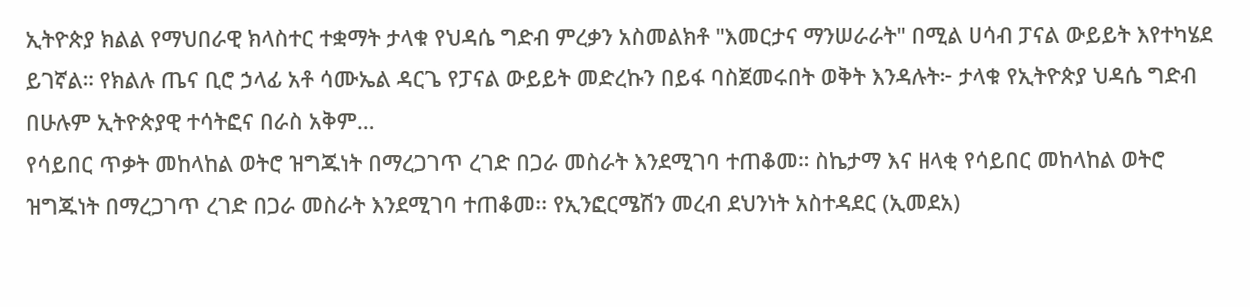ኢትዮጵያ ክልል የማህበራዊ ክላስተር ተቋማት ታላቁ የህዳሴ ግድብ ምረቃን አስመልክቶ "እመርታና ማንሠራራት" በሚል ሀሳብ ፓናል ውይይት እየተካሄደ ይገኛል። የክልሉ ጤና ቢሮ ኃላፊ አቶ ሳሙኤል ዳርጌ የፓናል ውይይት መድረኩን በይፋ ባስጀመሩበት ወቅት እንዳሉት፦ ታላቁ የኢትዮጵያ ህዳሴ ግድብ በሁሉም ኢትዮጵያዊ ተሳትፎና በራስ አቅም…
የሳይበር ጥቃት መከላከል ወትሮ ዝግጁነት በማረጋገጥ ረገድ በጋራ መስራት እንደሚገባ ተጠቆመ። ስኬታማ እና ዘላቂ የሳይበር መከላከል ወትሮ ዝግጁነት በማረጋገጥ ረገድ በጋራ መስራት እንደሚገባ ተጠቆመ፡፡ የኢንፎርሜሽን መረብ ደህንነት አስተዳደር (ኢመደአ)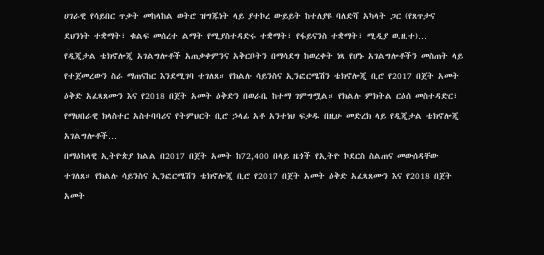ሀገራዊ የሳይበር ጥቃት መከላከል ወትሮ ዝግጁነት ላይ ያተኮረ ውይይት ከተለያዩ ባለድሻ አካላት ጋር (የጸጥታና ደህንነት ተቋማት፣ ቁልፍ መሰረተ ልማት የሚያስተዳድሩ ተቋማት፣ የፋይናንስ ተቋማት፣ ሚዲያ ወ.ዘ.ተ)…
የዲጂታል ቴክኖሎጂ አገልግሎቶች አጠቃቀምንና አቅርቦትን በማሳደግ ከወረቀት ነጻ የሆኑ አገልግሎቶችን መስጠት ላይ የተጀመረውን ስራ ማጠናከር እንደሚገባ ተገለጸ። የክልሉ ሳይንስና ኢንፎርሜሽን ቴክኖሎጂ ቢሮ የ2017 በጀት አመት ዕቅድ አፈጻጸሙን እና የ2018 በጀት አመት ዕቅድን በወራቤ ከተማ ገምግሟል። የክልሉ ምክትል ርዕሰ መስተዳድር፣ የማህበራዊ ክላስተር አስተባባሪና የትምህርት ቢሮ ኃላፊ አቶ አንተነህ ፍቃዱ በዚሁ መድረክ ላይ የዲጂታል ቴክኖሎጂ አገልግሎቶች…
በማዕከላዊ ኢትዮጵያ ክልል በ2017 በጀት አመት ከ72,400 በላይ ዜጎች የኢትዮ ኮደርስ ስልጠና መውሰዳቸው ተገለጸ። የክልሉ ሳይንስና ኢንፎርሜሽን ቴክኖሎጂ ቢሮ የ2017 በጀት አመት ዕቅድ አፈጻጸሙን እና የ2018 በጀት አመት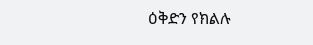ዕቅድን የክልሉ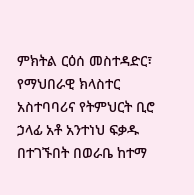ምክትል ርዕሰ መስተዳድር፣ የማህበራዊ ክላስተር አስተባባሪና የትምህርት ቢሮ ኃላፊ አቶ አንተነህ ፍቃዱ በተገኙበት በወራቤ ከተማ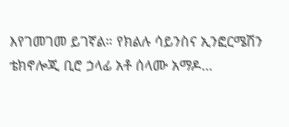እየገመገመ ይገኛል። የክልሉ ሳይንስና ኢንፎርሜሽን ቴክኖሎጂ ቢሮ ኃላፊ አቶ ሰላሙ አማዶ…